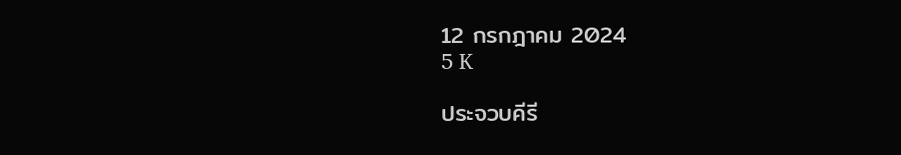12 กรกฎาคม 2024
5 K

ประจวบคีรี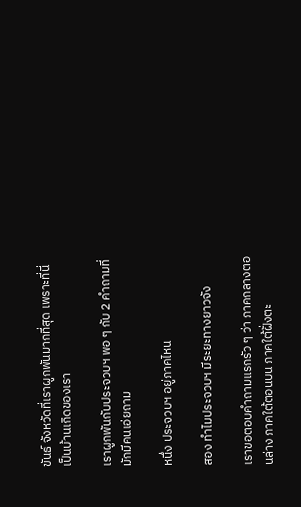ขันธ์ จังหวัดที่เราผูกพันมากที่สุด เพราะที่นี่เป็นบ้านเกิดของเรา

เราผูกพันกับประจวบฯ พอ ๆ กับ 2 คำถามที่มักมีคนเอ่ยถาม

หนึ่ง ประจวบฯ อยู่ภาคไหน

สอง ทำไมประจวบฯ มีระยะทางยาวจัง

เราขอตอบคำถามแรกรัว ๆ ว่า ภาคกลางตอนล่าง ภาคใต้ตอนบน ภาคใต้ฝั่งตะ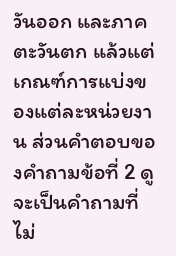วันออก และภาคตะวันตก แล้วแต่เกณฑ์การแบ่งของแต่ละหน่วยงาน ส่วนคำตอบของคำถามข้อที่ 2 ดูจะเป็นคำถามที่ไม่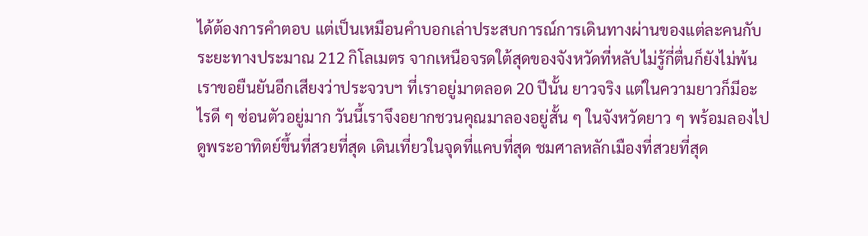ได้ต้องการคำตอบ แต่เป็นเหมือนคำบอกเล่าประสบการณ์การเดินทางผ่านของแต่ละคนกับระยะทางประมาณ 212 กิโลเมตร จากเหนือจรดใต้สุดของจังหวัดที่หลับไม่รู้กี่ตื่นก็ยังไม่พ้น เราขอยืนยันอีกเสียงว่าประจวบฯ ที่เราอยู่มาตลอด 20 ปีนั้น ยาวจริง แต่ในความยาวก็มีอะไรดี ๆ ซ่อนตัวอยู่มาก วันนี้เราจึงอยากชวนคุณมาลองอยู่สั้น ๆ ในจังหวัดยาว ๆ พร้อมลองไปดูพระอาทิตย์ขึ้นที่สวยที่สุด เดินเที่ยวในจุดที่แคบที่สุด ชมศาลหลักเมืองที่สวยที่สุด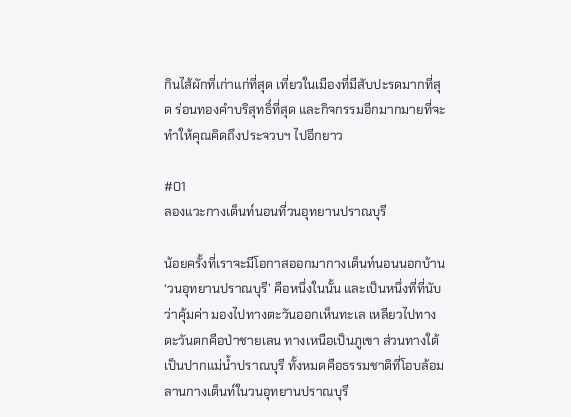กินไส้ผักที่เก่าแก่ที่สุด เที่ยวในเมืองที่มีสับปะรดมากที่สุด ร่อนทองคำบริสุทธิ์ที่สุด และกิจกรรมอีกมากมายที่จะทำให้คุณคิดถึงประจวบฯ ไปอีกยาว

#01
ลองแวะกางเต็นท์นอนที่วนอุทยานปราณบุรี

น้อยครั้งที่เราจะมีโอกาสออกมากางเต็นท์นอนนอกบ้าน ‘วนอุทยานปราณบุรี’ คือหนึ่งในนั้น และเป็นหนึ่งที่ที่นับว่าคุ้มค่า มองไปทางตะวันออกเห็นทะเล เหลียวไปทางตะวันตกคือป่าชายเลน ทางเหนือเป็นภูเขา ส่วนทางใต้เป็นปากแม่น้ำปราณบุรี ทั้งหมดคือธรรมชาติที่โอบล้อมลานกางเต็นท์ในวนอุทยานปราณบุรี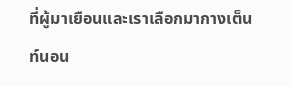ที่ผู้มาเยือนและเราเลือกมากางเต็นท์นอน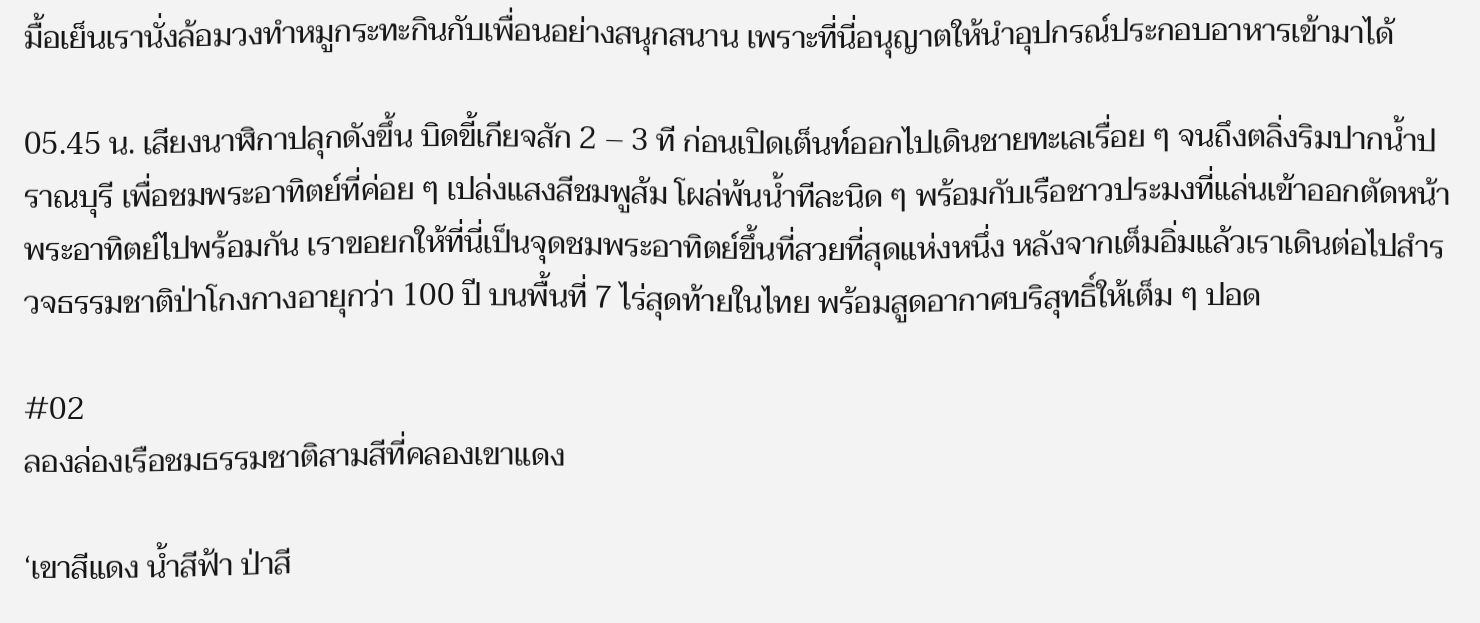มื้อเย็นเรานั่งล้อมวงทำหมูกระทะกินกับเพื่อนอย่างสนุกสนาน เพราะที่นี่อนุญาตให้นำอุปกรณ์ประกอบอาหารเข้ามาได้

05.45 น. เสียงนาฬิกาปลุกดังขึ้น บิดขี้เกียจสัก 2 – 3 ที ก่อนเปิดเต็นท์ออกไปเดินชายทะเลเรื่อย ๆ จนถึงตลิ่งริมปากน้ำปราณบุรี เพื่อชมพระอาทิตย์ที่ค่อย ๆ เปล่งแสงสีชมพูส้ม โผล่พ้นน้ำทีละนิด ๆ พร้อมกับเรือชาวประมงที่แล่นเข้าออกตัดหน้าพระอาทิตย์ไปพร้อมกัน เราขอยกให้ที่นี่เป็นจุดชมพระอาทิตย์ขึ้นที่สวยที่สุดแห่งหนึ่ง หลังจากเต็มอิ่มแล้วเราเดินต่อไปสำรวจธรรมชาติป่าโกงกางอายุกว่า 100 ปี บนพื้นที่ 7 ไร่สุดท้ายในไทย พร้อมสูดอากาศบริสุทธิ์ให้เต็ม ๆ ปอด

#02
ลองล่องเรือชมธรรมชาติสามสีที่คลองเขาแดง

‘เขาสีแดง น้ำสีฟ้า ป่าสี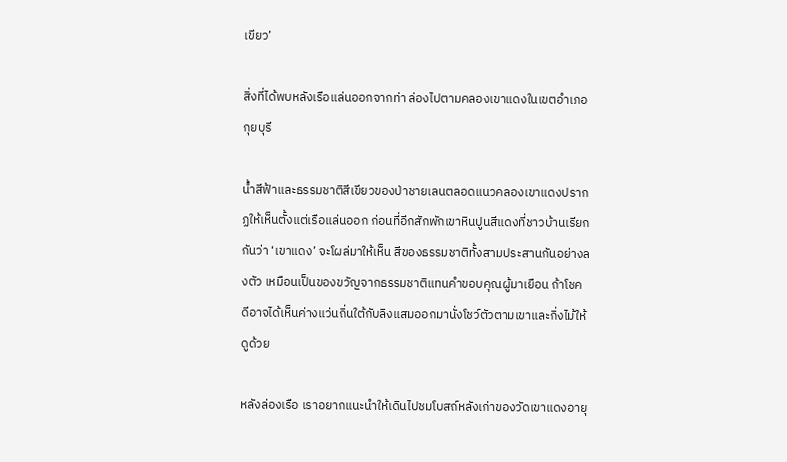เขียว’

สิ่งที่ได้พบหลังเรือแล่นออกจากท่า ล่องไปตามคลองเขาแดงในเขตอำเภอกุยบุรี

น้ำสีฟ้าและธรรมชาติสีเขียวของป่าชายเลนตลอดแนวคลองเขาแดงปรากฏให้เห็นตั้งแต่เรือแล่นออก ก่อนที่อีกสักพักเขาหินปูนสีแดงที่ชาวบ้านเรียกกันว่า ‘เขาแดง’ จะโผล่มาให้เห็น สีของธรรมชาติทั้งสามประสานกันอย่างลงตัว เหมือนเป็นของขวัญจากธรรมชาติแทนคำขอบคุณผู้มาเยือน ถ้าโชคดีอาจได้เห็นค่างแว่นถิ่นใต้กับลิงแสมออกมานั่งโชว์ตัวตามเขาและกิ่งไม้ให้ดูด้วย

หลังล่องเรือ เราอยากแนะนำให้เดินไปชมโบสถ์หลังเก่าของวัดเขาแดงอายุ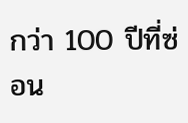กว่า 100 ปีที่ซ่อน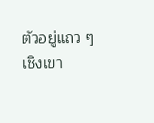ตัวอยู่แถว ๆ เชิงเขา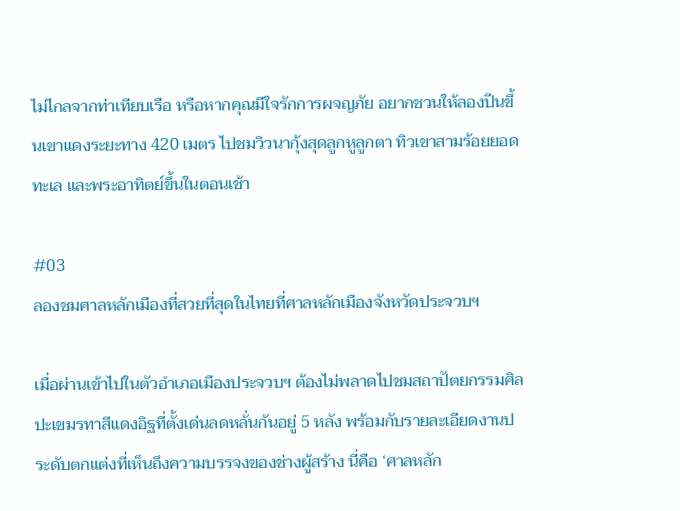ไม่ไกลจากท่าเทียบเรือ หรือหากคุณมีใจรักการผจญภัย อยากชวนให้ลองปีนขึ้นเขาแดงระยะทาง 420 เมตร ไปชมวิวนากุ้งสุดลูกหูลูกตา ทิวเขาสามร้อยยอด ทะเล และพระอาทิตย์ขึ้นในตอนเช้า

#03
ลองชมศาลหลักเมืองที่สวยที่สุดในไทยที่ศาลหลักเมืองจังหวัดประจวบฯ

เมื่อผ่านเข้าไปในตัวอำเภอเมืองประจวบฯ ต้องไม่พลาดไปชมสถาปัตยกรรมศิลปะเขมรทาสีแดงอิฐที่ตั้งเด่นลดหลั่นกันอยู่ 5 หลัง พร้อมกับรายละเอียดงานประดับตกแต่งที่เห็นถึงความบรรจงของช่างผู้สร้าง นี่คือ ‘ศาลหลัก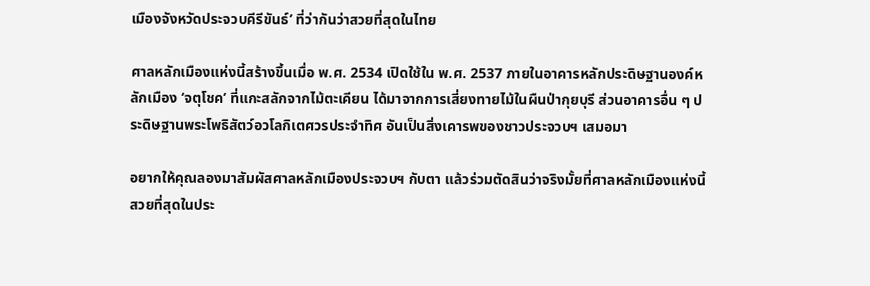เมืองจังหวัดประจวบคีรีขันธ์’ ที่ว่ากันว่าสวยที่สุดในไทย

ศาลหลักเมืองแห่งนี้สร้างขึ้นเมื่อ พ.ศ. 2534 เปิดใช้ใน พ.ศ. 2537 ภายในอาคารหลักประดิษฐานองค์หลักเมือง ‘จตุโชค’ ที่แกะสลักจากไม้ตะเคียน ได้มาจากการเสี่ยงทายไม้ในผืนป่ากุยบุรี ส่วนอาคารอื่น ๆ ประดิษฐานพระโพธิสัตว์อวโลกิเตศวรประจำทิศ อันเป็นสิ่งเคารพของชาวประจวบฯ เสมอมา

อยากให้คุณลองมาสัมผัสศาลหลักเมืองประจวบฯ กับตา แล้วร่วมตัดสินว่าจริงมั้ยที่ศาลหลักเมืองแห่งนี้สวยที่สุดในประ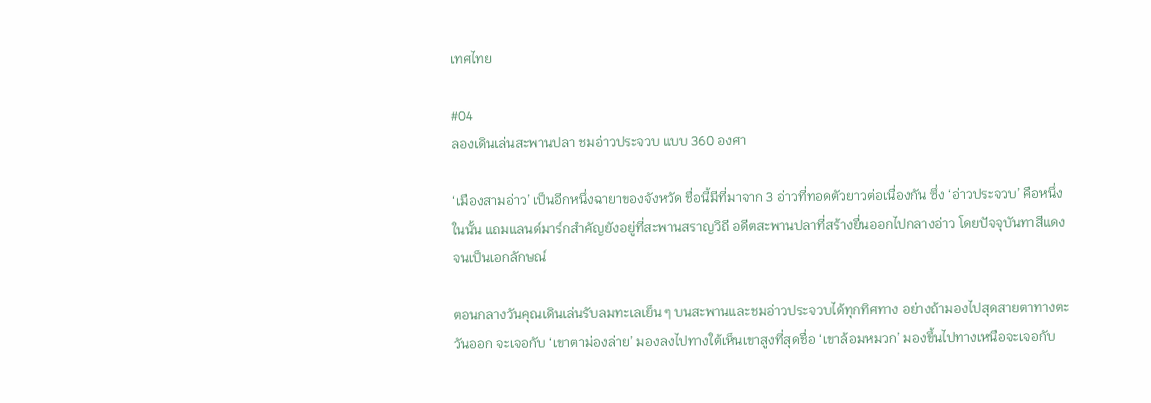เทศไทย

#04
ลองเดินเล่นสะพานปลา ชมอ่าวประจวบ แบบ 360 องศา

‘เมืองสามอ่าว’ เป็นอีกหนึ่งฉายาของจังหวัด ชื่อนี้มีที่มาจาก 3 อ่าวที่ทอดตัวยาวต่อเนื่องกัน ซึ่ง ‘อ่าวประจวบ’ คือหนึ่งในนั้น แถมแลนด์มาร์กสำคัญยังอยู่ที่สะพานสราญวิถี อดีตสะพานปลาที่สร้างยื่นออกไปกลางอ่าว โดยปัจจุบันทาสีแดงจนเป็นเอกลักษณ์

ตอนกลางวันคุณเดินเล่นรับลมทะเลเย็น ๆ บนสะพานและชมอ่าวประจวบได้ทุกทิศทาง อย่างถ้ามองไปสุดสายตาทางตะวันออก จะเจอกับ ‘เขาตาม่องล่าย’ มองลงไปทางใต้เห็นเขาสูงที่สุดชื่อ ‘เขาล้อมหมวก’ มองขึ้นไปทางเหนือจะเจอกับ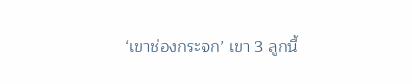‘เขาช่องกระจก’ เขา 3 ลูกนี้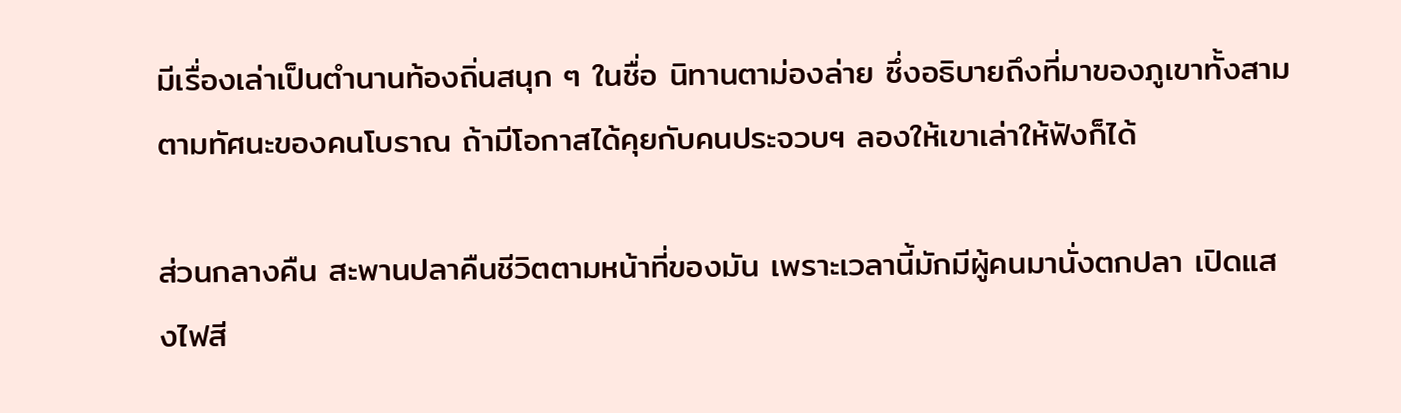มีเรื่องเล่าเป็นตำนานท้องถิ่นสนุก ๆ ในชื่อ นิทานตาม่องล่าย ซึ่งอธิบายถึงที่มาของภูเขาทั้งสามตามทัศนะของคนโบราณ ถ้ามีโอกาสได้คุยกับคนประจวบฯ ลองให้เขาเล่าให้ฟังก็ได้

ส่วนกลางคืน สะพานปลาคืนชีวิตตามหน้าที่ของมัน เพราะเวลานี้มักมีผู้คนมานั่งตกปลา เปิดแสงไฟสี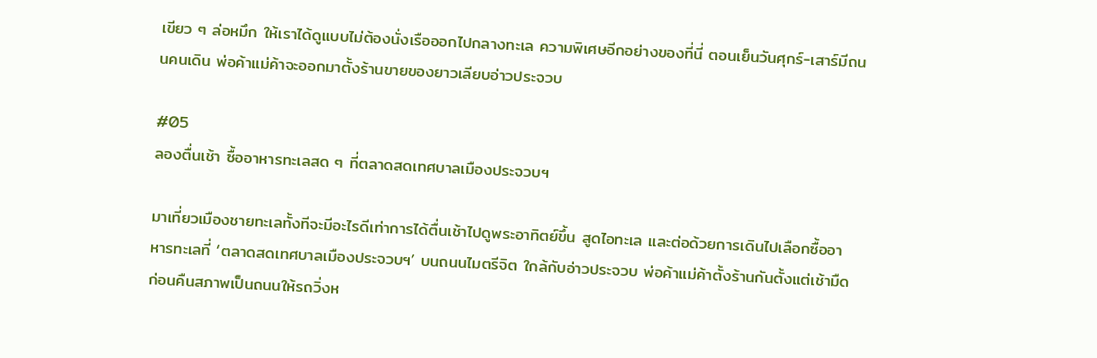เขียว ๆ ล่อหมึก ให้เราได้ดูแบบไม่ต้องนั่งเรือออกไปกลางทะเล ความพิเศษอีกอย่างของที่นี่ ตอนเย็นวันศุกร์-เสาร์มีถนนคนเดิน พ่อค้าแม่ค้าจะออกมาตั้งร้านขายของยาวเลียบอ่าวประจวบ

#05
ลองตื่นเช้า ซื้ออาหารทะเลสด ๆ ที่ตลาดสดเทศบาลเมืองประจวบฯ

มาเที่ยวเมืองชายทะเลทั้งทีจะมีอะไรดีเท่าการได้ตื่นเช้าไปดูพระอาทิตย์ขึ้น สูดไอทะเล และต่อด้วยการเดินไปเลือกซื้ออาหารทะเลที่ ‘ตลาดสดเทศบาลเมืองประจวบฯ’ บนถนนไมตรีจิต ใกล้กับอ่าวประจวบ พ่อค้าแม่ค้าตั้งร้านกันตั้งแต่เช้ามืด ก่อนคืนสภาพเป็นถนนให้รถวิ่งห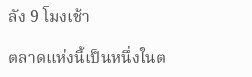ลัง 9 โมงเช้า

ตลาดแห่งนี้เป็นหนึ่งในต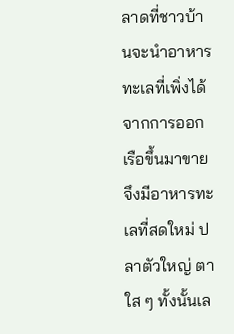ลาดที่ชาวบ้านจะนำอาหารทะเลที่เพิ่งได้จากการออกเรือขึ้นมาขาย จึงมีอาหารทะเลที่สดใหม่ ปลาตัวใหญ่ ตาใส ๆ ทั้งนั้นเล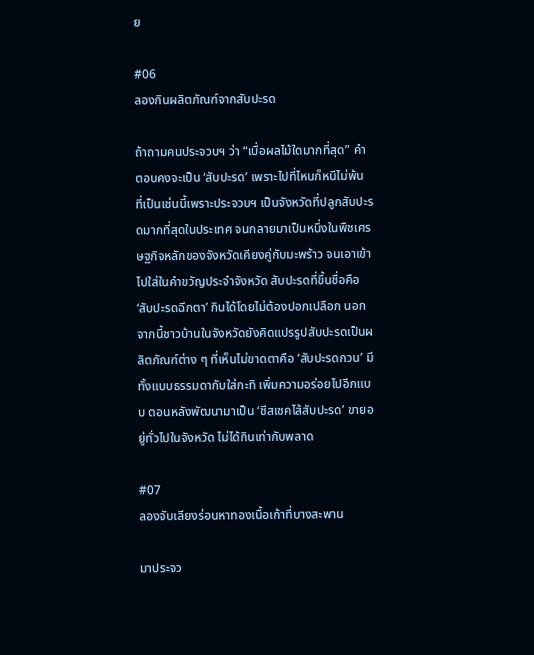ย

#06
ลองกินผลิตภัณฑ์จากสับปะรด

ถ้าถามคนประจวบฯ ว่า “เบื่อผลไม้ใดมากที่สุด” คำตอบคงจะเป็น ‘สับปะรด’ เพราะไปที่ไหนก็หนีไม่พ้น ที่เป็นเช่นนี้เพราะประจวบฯ เป็นจังหวัดที่ปลูกสับปะรดมากที่สุดในประเทศ จนกลายมาเป็นหนึ่งในพืชเศรษฐกิจหลักของจังหวัดเคียงคู่กับมะพร้าว จนเอาเข้าไปใส่ในคำขวัญประจำจังหวัด สับปะรดที่ขึ้นชื่อคือ ‘สับปะรดฉีกตา’ กินได้โดยไม่ต้องปอกเปลือก นอกจากนี้ชาวบ้านในจังหวัดยังคิดแปรรูปสับปะรดเป็นผลิตภัณฑ์ต่าง ๆ ที่เห็นไม่ขาดตาคือ ‘สับปะรดกวน’ มีทั้งแบบธรรมดากับใส่กะทิ เพิ่มความอร่อยไปอีกแบบ ตอนหลังพัฒนามาเป็น ‘ชีสเชคไส้สับปะรด’ ขายอยู่ทั่วไปในจังหวัด ไม่ได้กินเท่ากับพลาด

#07
ลองจับเลียงร่อนหาทองเนื้อเก้าที่บางสะพาน

มาประจว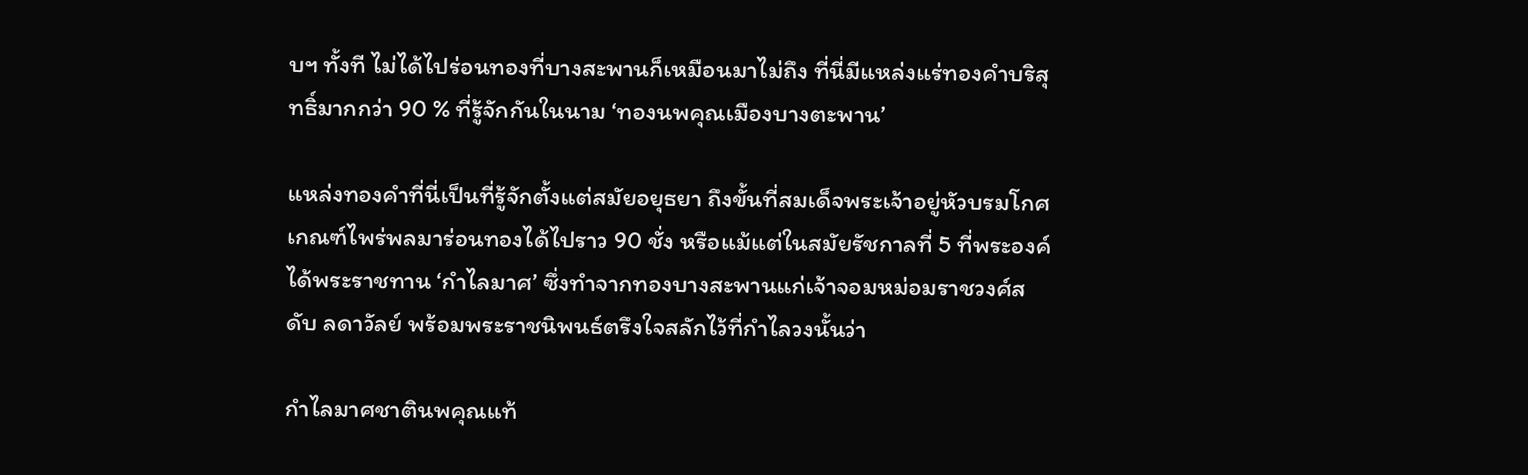บฯ ทั้งที ไม่ได้ไปร่อนทองที่บางสะพานก็เหมือนมาไม่ถึง ที่นี่มีแหล่งแร่ทองคำบริสุทธิ์มากกว่า 90 % ที่รู้จักกันในนาม ‘ทองนพคุณเมืองบางตะพาน’

แหล่งทองคำที่นี่เป็นที่รู้จักตั้งแต่สมัยอยุธยา ถึงขั้นที่สมเด็จพระเจ้าอยู่หัวบรมโกศ เกณฑ์ไพร่พลมาร่อนทองได้ไปราว 90 ชั่ง หรือแม้แต่ในสมัยรัชกาลที่ 5 ที่พระองค์ได้พระราชทาน ‘กำไลมาศ’ ซึ่งทำจากทองบางสะพานแก่เจ้าจอมหม่อมราชวงศ์สดับ ลดาวัลย์ พร้อมพระราชนิพนธ์ตรึงใจสลักไว้ที่กำไลวงนั้นว่า

กำไลมาศชาตินพคุณแท้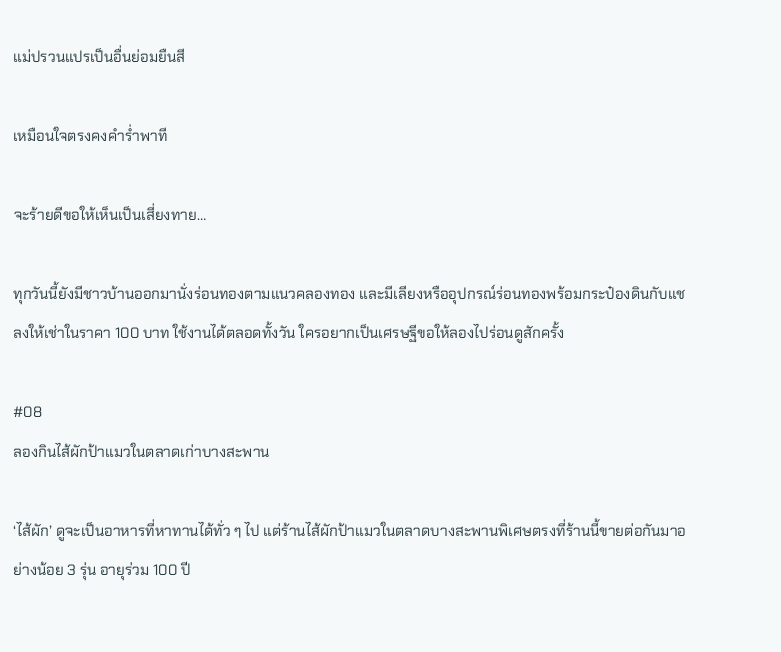แม่ปรวนแปรเป็นอื่นย่อมยืนสี

เหมือนใจตรงคงคำร่ำพาที

จะร้ายดีขอให้เห็นเป็นเสี่ยงทาย…

ทุกวันนี้ยังมีชาวบ้านออกมานั่งร่อนทองตามแนวคลองทอง และมีเลียงหรืออุปกรณ์ร่อนทองพร้อมกระป๋องดินกับแชลงให้เช่าในราคา 100 บาท ใช้งานได้ตลอดทั้งวัน ใครอยากเป็นเศรษฐีขอให้ลองไปร่อนดูสักครั้ง

#08
ลองกินไส้ผักป้าแมวในตลาดเก่าบางสะพาน

‘ไส้ผัก’ ดูจะเป็นอาหารที่หาทานได้ทั่ว ๆ ไป แต่ร้านไส้ผักป้าแมวในตลาดบางสะพานพิเศษตรงที่ร้านนี้ขายต่อกันมาอย่างน้อย 3 รุ่น อายุร่วม 100 ปี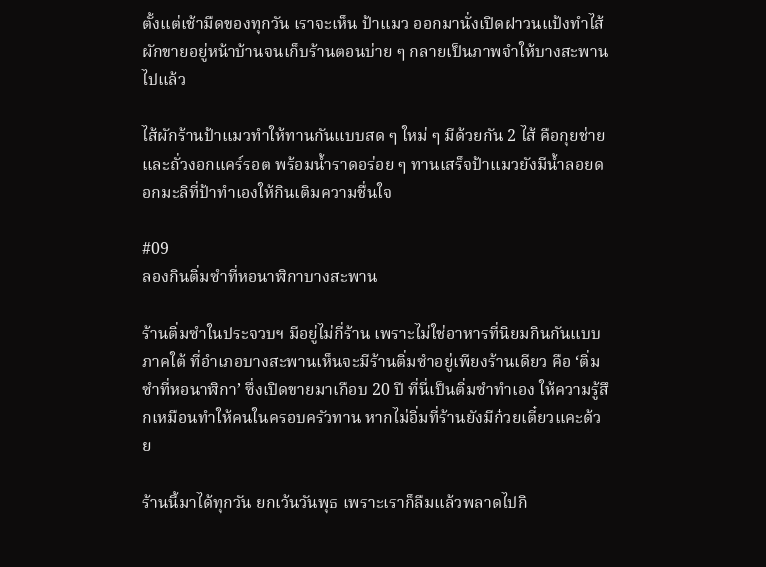ตั้งแต่เช้ามืดของทุกวัน เราจะเห็น ป้าแมว ออกมานั่งเปิดฝาวนแป้งทำไส้ผักขายอยู่หน้าบ้านจนเก็บร้านตอนบ่าย ๆ กลายเป็นภาพจำให้บางสะพานไปแล้ว

ไส้ผักร้านป้าแมวทำให้ทานกันแบบสด ๆ ใหม่ ๆ มีด้วยกัน 2 ไส้ คือกุยช่ายและถั่วงอกแคร์รอต พร้อมน้ำราดอร่อย ๆ ทานเสร็จป้าแมวยังมีน้ำลอยดอกมะลิที่ป้าทำเองให้กินเติมความชื่นใจ

#09
ลองกินติ่มซำที่หอนาฬิกาบางสะพาน

ร้านติ่มซำในประจวบฯ มีอยู่ไม่กี่ร้าน เพราะไม่ใช่อาหารที่นิยมกินกันแบบภาคใต้ ที่อำเภอบางสะพานเห็นจะมีร้านติ่มซำอยู่เพียงร้านเดียว คือ ‘ติ่มซำที่หอนาฬิกา’ ซึ่งเปิดขายมาเกือบ 20 ปี ที่นี่เป็นติ่มซำทำเอง ให้ความรู้สึกเหมือนทำให้คนในครอบครัวทาน หากไม่อิ่มที่ร้านยังมีก๋วยเตี๋ยวแคะด้วย

ร้านนี้มาได้ทุกวัน ยกเว้นวันพุธ เพราะเราก็ลืมแล้วพลาดไปกิ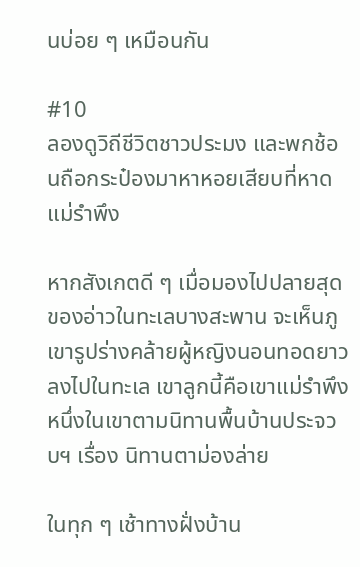นบ่อย ๆ เหมือนกัน

#10
ลองดูวิถีชีวิตชาวประมง และพกช้อนถือกระป๋องมาหาหอยเสียบที่หาดแม่รำพึง

หากสังเกตดี ๆ เมื่อมองไปปลายสุดของอ่าวในทะเลบางสะพาน จะเห็นภูเขารูปร่างคล้ายผู้หญิงนอนทอดยาวลงไปในทะเล เขาลูกนี้คือเขาแม่รำพึง หนึ่งในเขาตามนิทานพื้นบ้านประจวบฯ เรื่อง นิทานตาม่องล่าย

ในทุก ๆ เช้าทางฝั่งบ้าน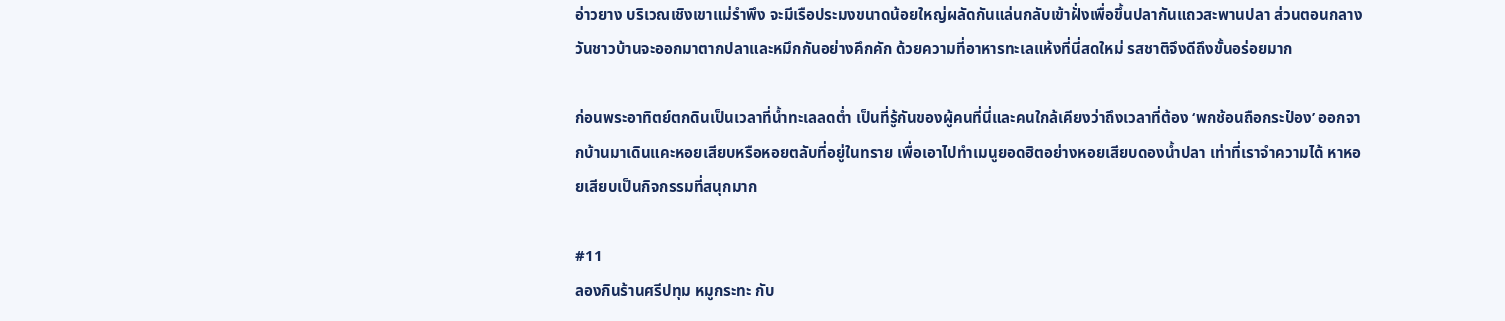อ่าวยาง บริเวณเชิงเขาแม่รำพึง จะมีเรือประมงขนาดน้อยใหญ่ผลัดกันแล่นกลับเข้าฝั่งเพื่อขึ้นปลากันแถวสะพานปลา ส่วนตอนกลางวันชาวบ้านจะออกมาตากปลาและหมึกกันอย่างคึกคัก ด้วยความที่อาหารทะเลแห้งที่นี่สดใหม่ รสชาติจึงดีถึงขั้นอร่อยมาก

ก่อนพระอาทิตย์ตกดินเป็นเวลาที่น้ำทะเลลดต่ำ เป็นที่รู้กันของผู้คนที่นี่และคนใกล้เคียงว่าถึงเวลาที่ต้อง ‘พกช้อนถือกระป๋อง’ ออกจากบ้านมาเดินแคะหอยเสียบหรือหอยตลับที่อยู่ในทราย เพื่อเอาไปทำเมนูยอดฮิตอย่างหอยเสียบดองน้ำปลา เท่าที่เราจำความได้ หาหอยเสียบเป็นกิจกรรมที่สนุกมาก

#11
ลองกินร้านศรีปทุม หมูกระทะ กับ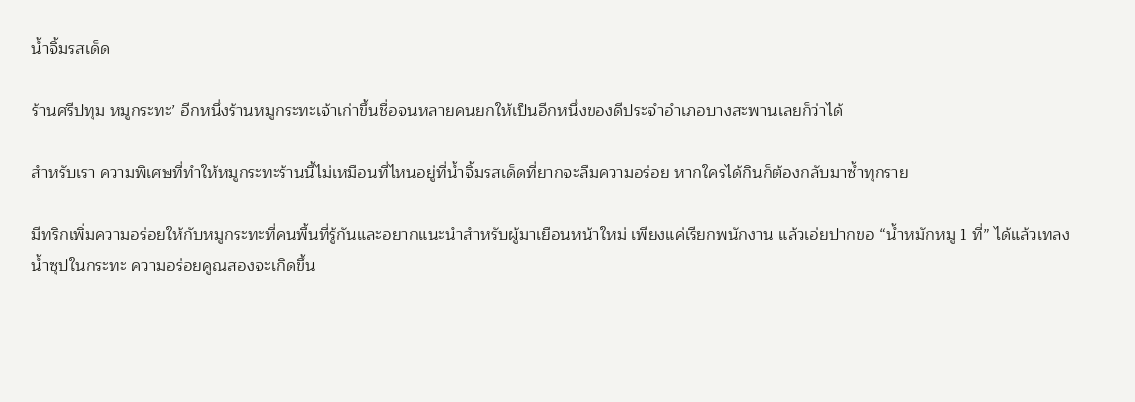น้ำจิ้มรสเด็ด

ร้านศรีปทุม หมูกระทะ’ อีกหนึ่งร้านหมูกระทะเจ้าเก่าขึ้นชื่อจนหลายคนยกให้เป็นอีกหนึ่งของดีประจำอำเภอบางสะพานเลยก็ว่าได้

สำหรับเรา ความพิเศษที่ทำให้หมูกระทะร้านนี้ไม่เหมือนที่ไหนอยู่ที่น้ำจิ้มรสเด็ดที่ยากจะลืมความอร่อย หากใครได้กินก็ต้องกลับมาซ้ำทุกราย

มีทริกเพิ่มความอร่อยให้กับหมูกระทะที่คนพื้นที่รู้กันและอยากแนะนำสำหรับผู้มาเยือนหน้าใหม่ เพียงแค่เรียกพนักงาน แล้วเอ่ยปากขอ “น้ำหมักหมู 1 ที่” ได้แล้วเทลงน้ำซุปในกระทะ ความอร่อยคูณสองจะเกิดขึ้น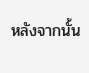หลังจากนั้น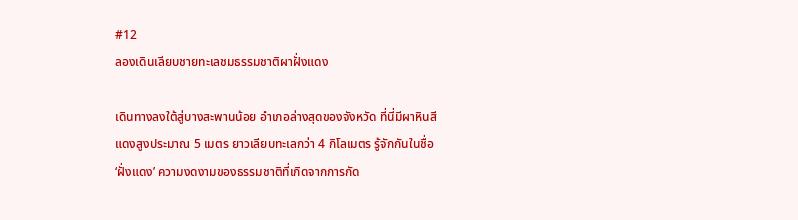#12
ลองเดินเลียบชายทะเลชมธรรมชาติผาฝั่งแดง

เดินทางลงใต้สู่บางสะพานน้อย อำเภอล่างสุดของจังหวัด ที่นี่มีผาหินสีแดงสูงประมาณ 5 เมตร ยาวเลียบทะเลกว่า 4 กิโลเมตร รู้จักกันในชื่อ ‘ฝั่งแดง’ ความงดงามของธรรมชาติที่เกิดจากการกัด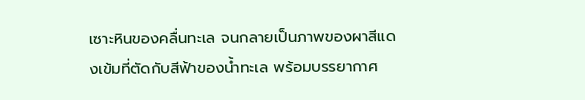เซาะหินของคลื่นทะเล จนกลายเป็นภาพของผาสีแดงเข้มที่ตัดกับสีฟ้าของน้ำทะเล พร้อมบรรยากาศ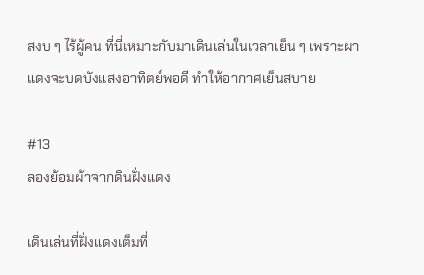สงบ ๆ ไร้ผู้คน ที่นี่เหมาะกับมาเดินเล่นในเวลาเย็น ๆ เพราะผาแดงจะบดบังแสงอาทิตย์พอดี ทำให้อากาศเย็นสบาย

#13
ลองย้อมผ้าจากดินฝั่งแดง

เดินเล่นที่ฝั่งแดงเต็มที่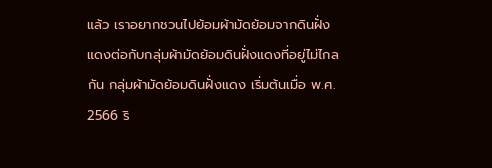แล้ว เราอยากชวนไปย้อมผ้ามัดย้อมจากดินฝั่งแดงต่อกับกลุ่มผ้ามัดย้อมดินฝั่งแดงที่อยู่ไม่ไกลกัน กลุ่มผ้ามัดย้อมดินฝั่งแดง เริ่มต้นเมื่อ พ.ศ. 2566 ริ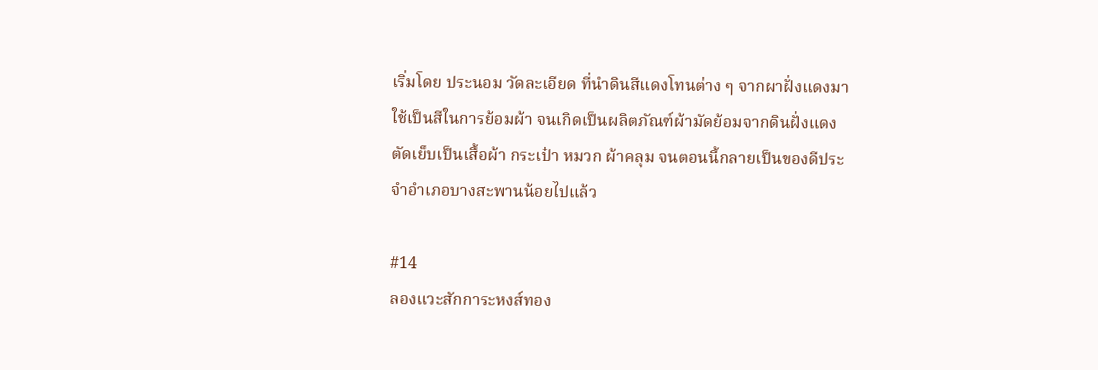เริ่มโดย ประนอม วัดละเอียด ที่นำดินสีแดงโทนต่าง ๆ จากผาฝั่งแดงมาใช้เป็นสีในการย้อมผ้า จนเกิดเป็นผลิตภัณฑ์ผ้ามัดย้อมจากดินฝั่งแดง ตัดเย็บเป็นเสื้อผ้า กระเป๋า หมวก ผ้าคลุม จนตอนนี้กลายเป็นของดีประจำอำเภอบางสะพานน้อยไปแล้ว

#14
ลองแวะสักการะหงส์ทอง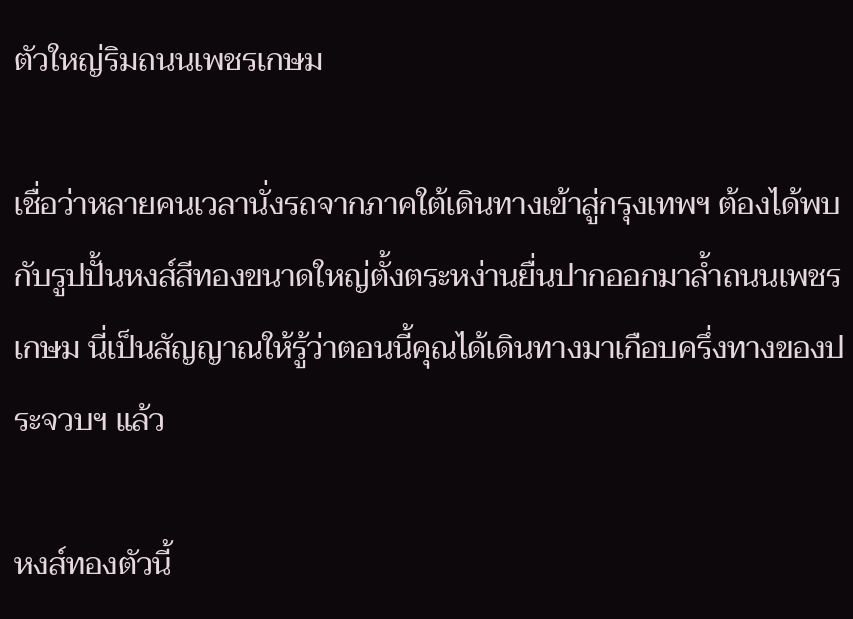ตัวใหญ่ริมถนนเพชรเกษม

เชื่อว่าหลายคนเวลานั่งรถจากภาคใต้เดินทางเข้าสู่กรุงเทพฯ ต้องได้พบกับรูปปั้นหงส์สีทองขนาดใหญ่ตั้งตระหง่านยื่นปากออกมาล้ำถนนเพชรเกษม นี่เป็นสัญญาณให้รู้ว่าตอนนี้คุณได้เดินทางมาเกือบครึ่งทางของประจวบฯ แล้ว

หงส์ทองตัวนี้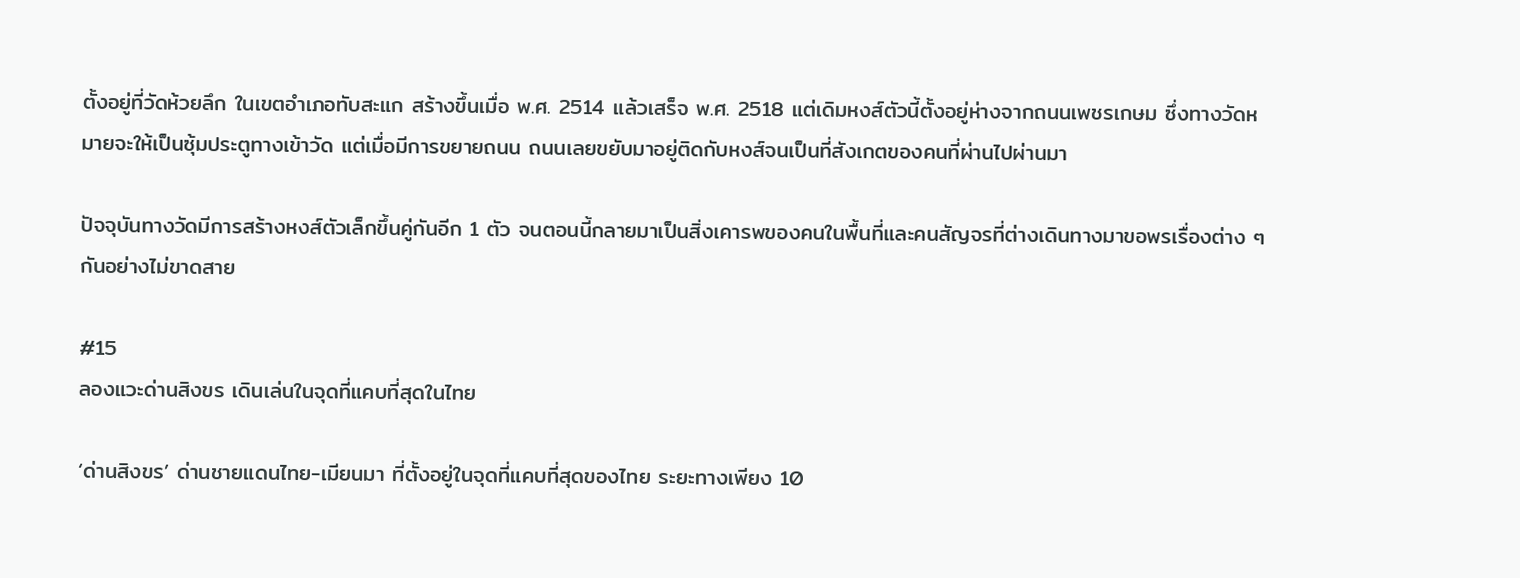ตั้งอยู่ที่วัดห้วยลึก ในเขตอำเภอทับสะแก สร้างขึ้นเมื่อ พ.ศ. 2514 แล้วเสร็จ พ.ศ. 2518 แต่เดิมหงส์ตัวนี้ตั้งอยู่ห่างจากถนนเพชรเกษม ซึ่งทางวัดหมายจะให้เป็นซุ้มประตูทางเข้าวัด แต่เมื่อมีการขยายถนน ถนนเลยขยับมาอยู่ติดกับหงส์จนเป็นที่สังเกตของคนที่ผ่านไปผ่านมา

ปัจจุบันทางวัดมีการสร้างหงส์ตัวเล็กขึ้นคู่กันอีก 1 ตัว จนตอนนี้กลายมาเป็นสิ่งเคารพของคนในพื้นที่และคนสัญจรที่ต่างเดินทางมาขอพรเรื่องต่าง ๆ กันอย่างไม่ขาดสาย

#15
ลองแวะด่านสิงขร เดินเล่นในจุดที่แคบที่สุดในไทย

‘ด่านสิงขร’ ด่านชายแดนไทย-เมียนมา ที่ตั้งอยู่ในจุดที่แคบที่สุดของไทย ระยะทางเพียง 10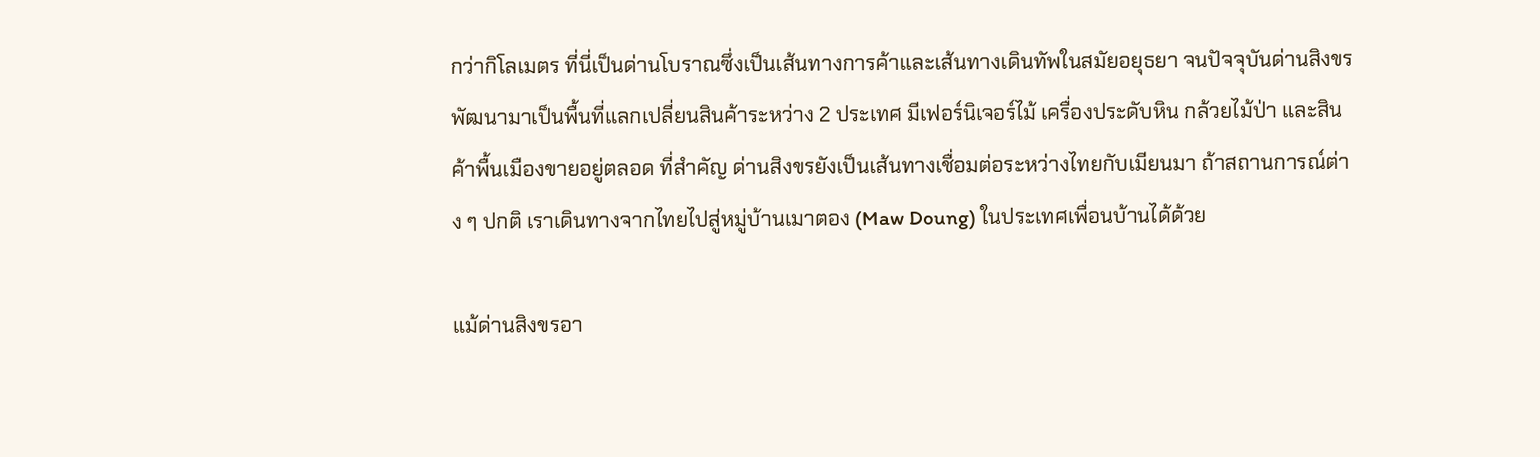กว่ากิโลเมตร ที่นี่เป็นด่านโบราณซึ่งเป็นเส้นทางการค้าและเส้นทางเดินทัพในสมัยอยุธยา จนปัจจุบันด่านสิงขรพัฒนามาเป็นพื้นที่แลกเปลี่ยนสินค้าระหว่าง 2 ประเทศ มีเฟอร์นิเจอร์ไม้ เครื่องประดับหิน กล้วยไม้ป่า และสินค้าพื้นเมืองขายอยู่ตลอด ที่สำคัญ ด่านสิงขรยังเป็นเส้นทางเชื่อมต่อระหว่างไทยกับเมียนมา ถ้าสถานการณ์ต่าง ๆ ปกติ เราเดินทางจากไทยไปสู่หมู่บ้านเมาตอง (Maw Doung) ในประเทศเพื่อนบ้านได้ด้วย

แม้ด่านสิงขรอา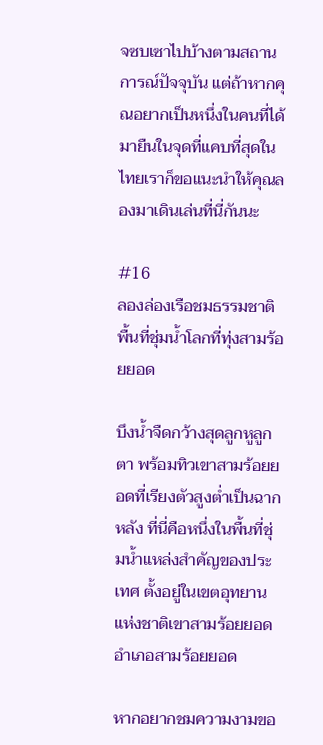จซบเซาไปบ้างตามสถานการณ์ปัจจุบัน แต่ถ้าหากคุณอยากเป็นหนึ่งในคนที่ได้มายืนในจุดที่แคบที่สุดในไทยเราก็ขอแนะนำให้คุณลองมาเดินเล่นที่นี่กันนะ

#16
ลองล่องเรือชมธรรมชาติพื้นที่ชุ่มน้ำโลกที่ทุ่งสามร้อยยอด

บึงน้ำจืดกว้างสุดลูกหูลูกตา พร้อมทิวเขาสามร้อยยอดที่เรียงตัวสูงต่ำเป็นฉากหลัง ที่นี่คือหนึ่งในพื้นที่ชุ่มน้ำแหล่งสำคัญของประเทศ ตั้งอยู่ในเขตอุทยานแห่งชาติเขาสามร้อยยอด อำเภอสามร้อยยอด

หากอยากชมความงามขอ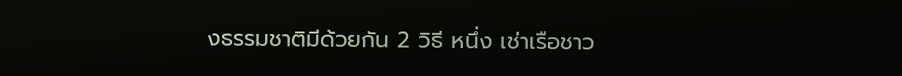งธรรมชาติมีด้วยกัน 2 วิธี หนึ่ง เช่าเรือชาว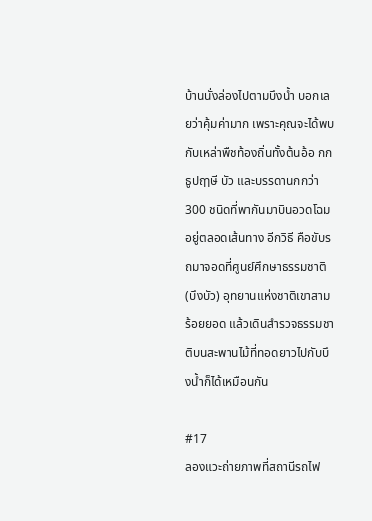บ้านนั่งล่องไปตามบึงน้ำ บอกเลยว่าคุ้มค่ามาก เพราะคุณจะได้พบกับเหล่าพืชท้องถิ่นทั้งต้นอ้อ กก ธูปฤๅษี บัว และบรรดานกกว่า 300 ชนิดที่พากันมาบินอวดโฉมอยู่ตลอดเส้นทาง อีกวิธี คือขับรถมาจอดที่ศูนย์ศึกษาธรรมชาติ (บึงบัว) อุทยานแห่งชาติเขาสามร้อยยอด แล้วเดินสำรวจธรรมชาติบนสะพานไม้ที่ทอดยาวไปกับบึงน้ำก็ได้เหมือนกัน

#17
ลองแวะถ่ายภาพที่สถานีรถไฟ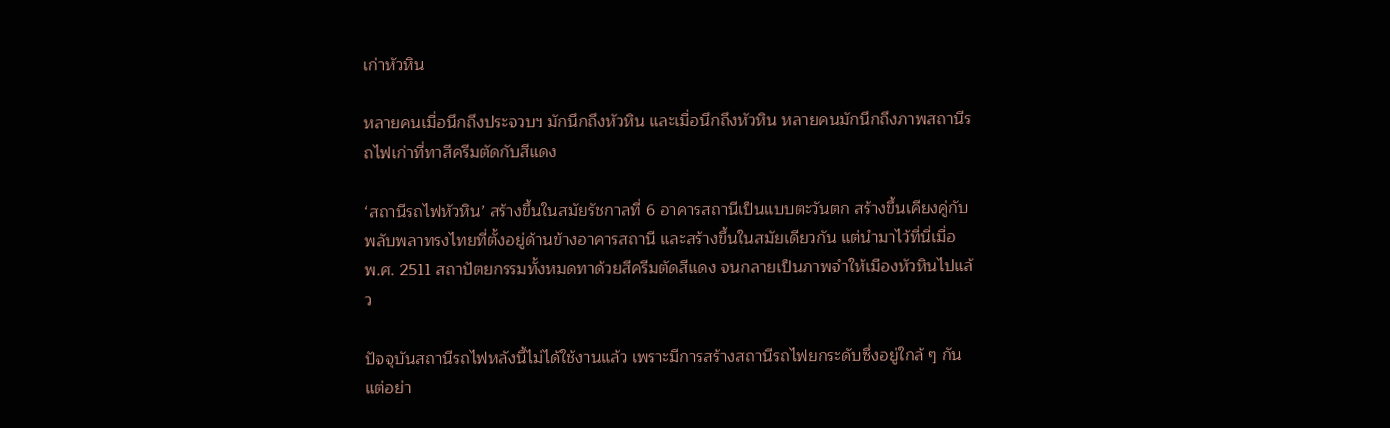เก่าหัวหิน

หลายคนเมื่อนึกถึงประจวบฯ มักนึกถึงหัวหิน และเมื่อนึกถึงหัวหิน หลายคนมักนึกถึงภาพสถานีรถไฟเก่าที่ทาสีครีมตัดกับสีแดง

‘สถานีรถไฟหัวหิน’ สร้างขึ้นในสมัยรัชกาลที่ 6 อาคารสถานีเป็นแบบตะวันตก สร้างขึ้นเคียงคู่กับพลับพลาทรงไทยที่ตั้งอยู่ด้านข้างอาคารสถานี และสร้างขึ้นในสมัยเดียวกัน แต่นำมาไว้ที่นี่เมื่อ พ.ศ. 2511 สถาปัตยกรรมทั้งหมดทาด้วยสีครีมตัดสีแดง จนกลายเป็นภาพจำให้เมืองหัวหินไปแล้ว

ปัจจุบันสถานีรถไฟหลังนี้ไม่ได้ใช้งานแล้ว เพราะมีการสร้างสถานีรถไฟยกระดับซึ่งอยู่ใกล้ ๆ กัน แต่อย่า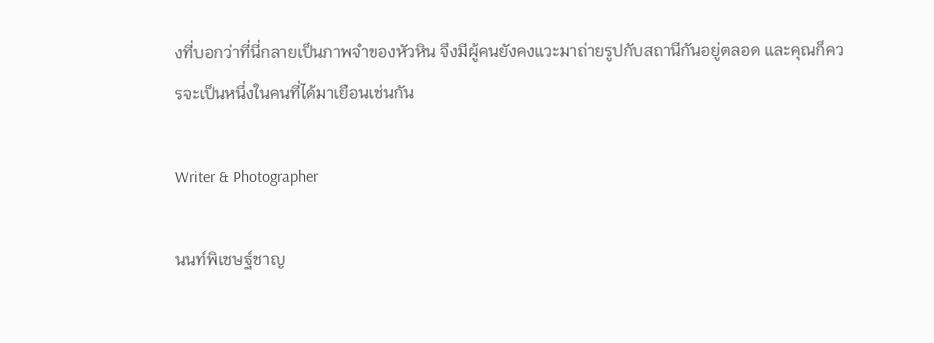งที่บอกว่าที่นี่กลายเป็นภาพจำของหัวหิน จึงมีผู้คนยังคงแวะมาถ่ายรูปกับสถานีกันอยู่ตลอด และคุณก็ควรจะเป็นหนึ่งในคนที่ได้มาเยือนเช่นกัน

Writer & Photographer

นนท์พิเชษฐ์ชาญ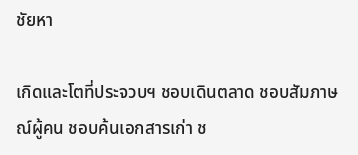ชัยหา

เกิดและโตที่ประจวบฯ ชอบเดินตลาด ชอบสัมภาษณ์ผู้คน ชอบค้นเอกสารเก่า ช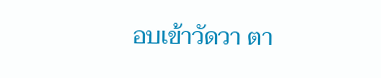อบเข้าวัดวา ตา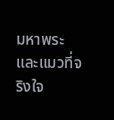มหาพระและแมวที่จริงใจ